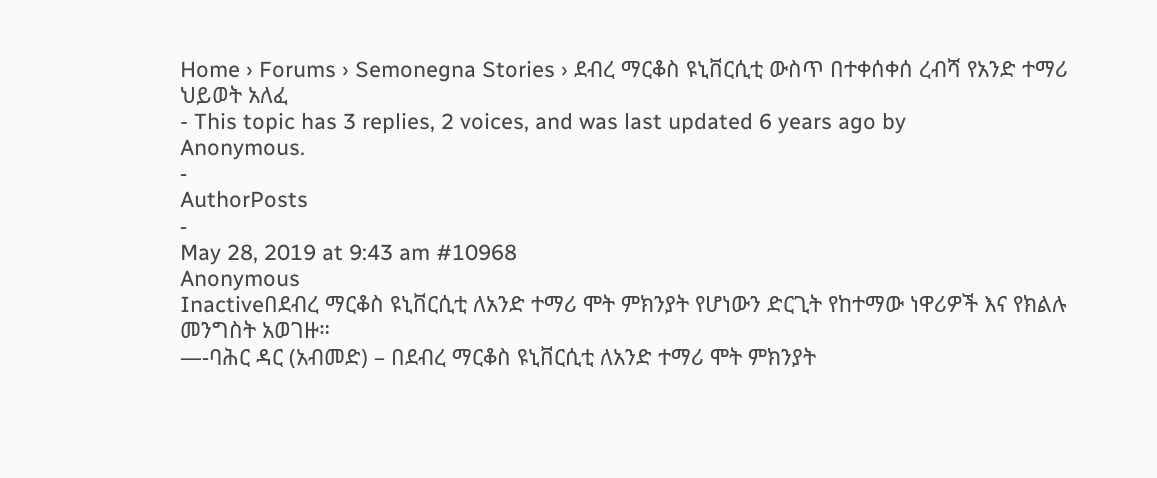Home › Forums › Semonegna Stories › ደብረ ማርቆስ ዩኒቨርሲቲ ውስጥ በተቀሰቀሰ ረብሻ የአንድ ተማሪ ህይወት አለፈ
- This topic has 3 replies, 2 voices, and was last updated 6 years ago by
Anonymous.
-
AuthorPosts
-
May 28, 2019 at 9:43 am #10968
Anonymous
Inactiveበደብረ ማርቆስ ዩኒቨርሲቲ ለአንድ ተማሪ ሞት ምክንያት የሆነውን ድርጊት የከተማው ነዋሪዎች እና የክልሉ መንግስት አወገዙ።
—-ባሕር ዳር (አብመድ) – በደብረ ማርቆስ ዩኒቨርሲቲ ለአንድ ተማሪ ሞት ምክንያት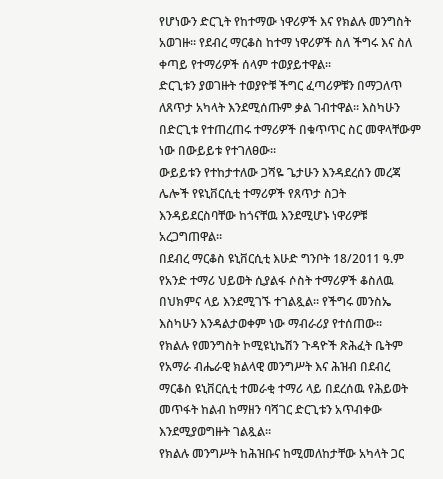የሆነውን ድርጊት የከተማው ነዋሪዎች እና የክልሉ መንግስት አወገዙ። የደብረ ማርቆስ ከተማ ነዋሪዎች ስለ ችግሩ እና ስለ ቀጣይ የተማሪዎች ሰላም ተወያይተዋል።
ድርጊቱን ያወገዙት ተወያዮቹ ችግር ፈጣሪዎቹን በማጋለጥ ለጸጥታ አካላት እንደሚሰጡም ቃል ገብተዋል። እስካሁን በድርጊቱ የተጠረጠሩ ተማሪዎች በቁጥጥር ስር መዋላቸውም ነው በውይይቱ የተገለፀው።
ውይይቱን የተከታተለው ጋሻዬ ጌታሁን እንዳደረሰን መረጃ ሌሎች የዩኒቨርሲቲ ተማሪዎች የጸጥታ ስጋት እንዳይደርስባቸው ከጎናቸዉ እንደሚሆኑ ነዋሪዎቹ አረጋግጠዋል።
በደብረ ማርቆስ ዩኒቨርሲቲ እሁድ ግንቦት 18/2011 ዓ.ም የአንድ ተማሪ ህይወት ሲያልፋ ሶስት ተማሪዎች ቆስለዉ በህክምና ላይ እንደሚገኙ ተገልጿል። የችግሩ መንስኤ እስካሁን እንዳልታወቀም ነው ማብራሪያ የተሰጠው።
የክልሉ የመንግስት ኮሚዩኒኬሽን ጉዳዮች ጽሕፈት ቤትም የአማራ ብሔራዊ ክልላዊ መንግሥት እና ሕዝብ በደብረ ማርቆስ ዩኒቨርሲቲ ተመራቂ ተማሪ ላይ በደረሰዉ የሕይወት መጥፋት ከልብ ከማዘን ባሻገር ድርጊቱን አጥብቀው እንደሚያወግዙት ገልጿል።
የክልሉ መንግሥት ከሕዝቡና ከሚመለከታቸው አካላት ጋር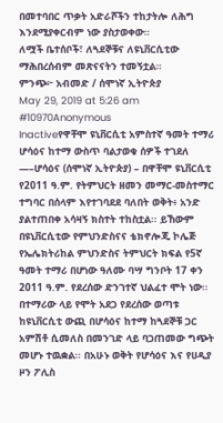በመተባበር ጥቃት አድራሾችን ተከታትሎ ለሕግ እንደሚያቀርብም ነው ያስታወቀው።
ለሟች ቤተሰቦች፣ ለጓደኞቹና ለዩኒቨርሲቲው ማሕበረሰብም መጽናናትን ተመኝቷል።
ምንጭ፦ አብመድ / ሰሞነኛ ኢትዮጵያ
May 29, 2019 at 5:26 am #10970Anonymous
Inactiveየዋቸሞ ዩኒቨርሲቲ አምስተኛ ዓመት ተማሪ ሆሳዕና ከተማ ውስጥ ባልታወቁ ሰዎች ተገደለ
—–ሆሳዕና (ሰሞነኛ ኢትዮጵያ) – በዋቸሞ ዩኒቨርሲቲ የ2011 ዓ.ም. የትምህርት ዘመን መማር-መስተማር ተግባር በሰላም እየተገባደደ ባለበት ወቅት፥ አንድ ያልተጠበቀ አሳዛኝ ክስተት ተከስቷል፡፡ ይኸውም በዩኒቨርሲቲው የምህንድስናና ቴክኖሎጂ ኮሌጅ የኤሌክትሪከል ምህንድስና ትምህርት ክፍል የ5ኛ ዓመት ተማሪ በሆነው ዓለሙ ባሣ ግንቦት 17 ቀን 2011 ዓ.ም. የደረሰው ድንገተኛ ህልፈተ ሞት ነው፡፡
በተማሪው ላይ የሞት አደጋ የደረሰው ወጣቱ ከዩኒቨርሲቲ ውጪ በሆሳዕና ከተማ ከጓደኞቹ ጋር አምሽቶ ሲመለስ በመንገድ ላይ ባጋጠመው ግጭት መሆኑ ተዉቋል፡፡ በአሁኑ ወቅት የሆሳዕና እና የሀዲያ ዞን ፖሊስ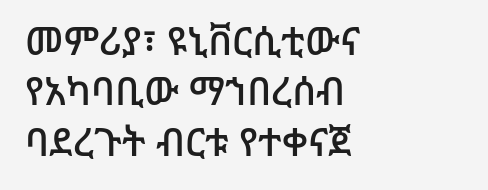መምሪያ፣ ዩኒቨርሲቲውና የአካባቢው ማኀበረሰብ ባደረጉት ብርቱ የተቀናጀ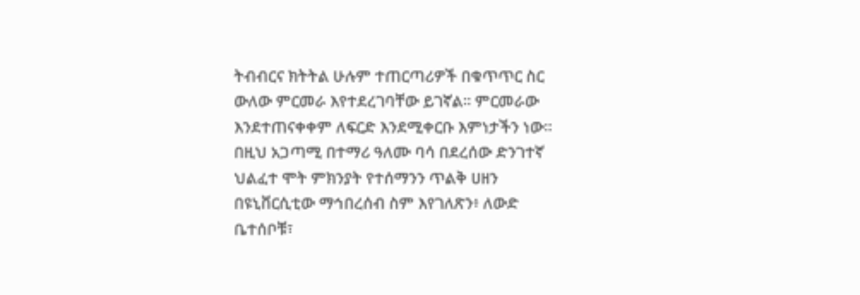ትብብርና ክትትል ሁሉም ተጠርጣሪዎች በቁጥጥር ስር ውለው ምርመራ እየተደረገባቸው ይገኛል፡፡ ምርመራው እንደተጠናቀቀም ለፍርድ እንደሚቀርቡ እምነታችን ነው፡፡
በዚህ አጋጣሚ በተማሪ ዓለሙ ባሳ በደረሰው ድንገተኛ ህልፈተ ሞት ምክንያት የተሰማንን ጥልቅ ሀዘን በዩኒቨርሲቲው ማኅበረሰብ ስም እየገለጽን፥ ለውድ ቤተሰቦቹ፣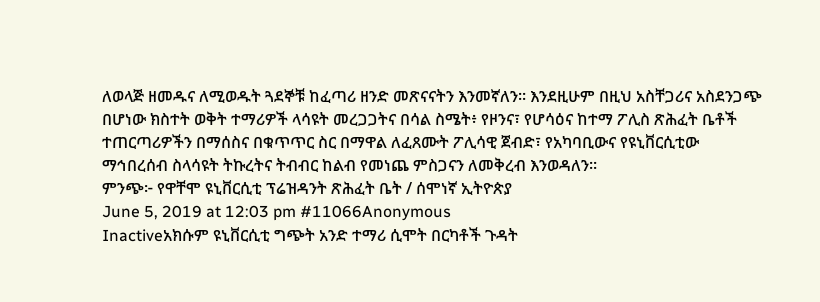ለወላጅ ዘመዱና ለሚወዱት ጓደኞቹ ከፈጣሪ ዘንድ መጽናናትን እንመኛለን፡፡ እንደዚሁም በዚህ አስቸጋሪና አስደንጋጭ በሆነው ክስተት ወቅት ተማሪዎች ላሳዩት መረጋጋትና በሳል ስሜት፥ የዞንና፣ የሆሳዕና ከተማ ፖሊስ ጽሕፈት ቤቶች ተጠርጣሪዎችን በማሰስና በቁጥጥር ስር በማዋል ለፈጸሙት ፖሊሳዊ ጀብድ፣ የአካባቢውና የዩኒቨርሲቲው ማኅበረሰብ ስላሳዩት ትኩረትና ትብብር ከልብ የመነጨ ምስጋናን ለመቅረብ እንወዳለን፡፡
ምንጭ፦ የዋቸሞ ዩኒቨርሲቲ ፕሬዝዳንት ጽሕፈት ቤት / ሰሞነኛ ኢትዮጵያ
June 5, 2019 at 12:03 pm #11066Anonymous
Inactiveአክሱም ዩኒቨርሲቲ ግጭት አንድ ተማሪ ሲሞት በርካቶች ጉዳት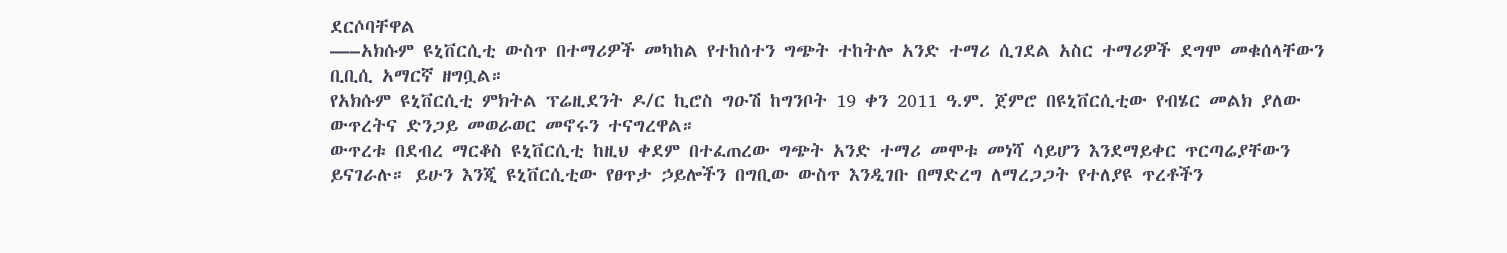ደርሶባቸዋል
—–አክሱም ዩኒቨርሲቲ ውስጥ በተማሪዎች መካከል የተከሰተን ግጭት ተከትሎ አንድ ተማሪ ሲገደል አስር ተማሪዎች ደግሞ መቁሰላቸውን ቢቢሲ አማርኛ ዘግቧል።
የአክሱም ዩኒቨርሲቲ ምክትል ፕሬዚደንት ዶ/ር ኪሮስ ግዑሽ ከግንቦት 19 ቀን 2011 ዓ.ም. ጀምሮ በዩኒቨርሲቲው የብሄር መልክ ያለው ውጥረትና ድንጋይ መወራወር መኖሩን ተናግረዋል።
ውጥረቱ በደብረ ማርቆስ ዩኒቨርሲቲ ከዚህ ቀደም በተፈጠረው ግጭት አንድ ተማሪ መሞቱ መነሻ ሳይሆን እንደማይቀር ጥርጣሬያቸውን ይናገራሉ። ይሁን እንጂ ዩኒቨርሲቲው የፀጥታ ኃይሎችን በግቢው ውስጥ እንዲገቡ በማድረግ ለማረጋጋት የተለያዩ ጥረቶችን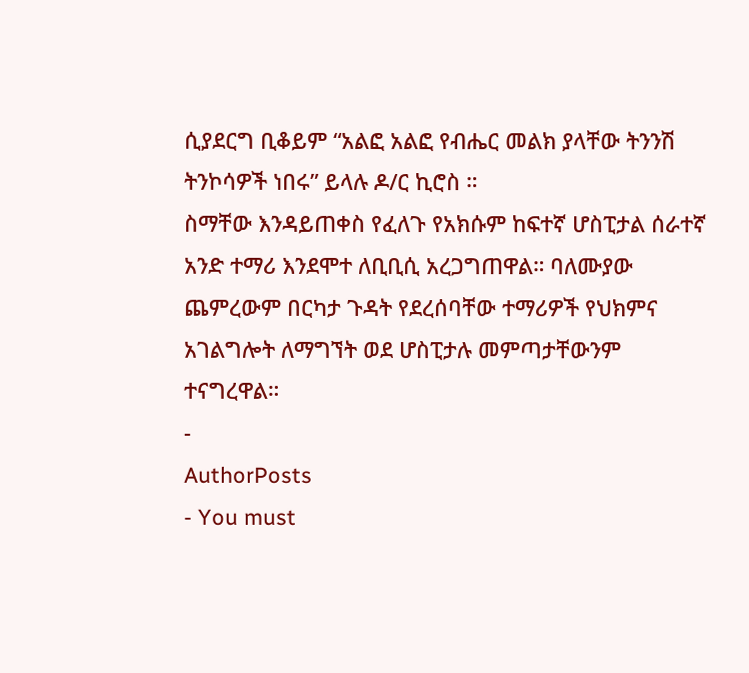ሲያደርግ ቢቆይም “አልፎ አልፎ የብሔር መልክ ያላቸው ትንንሽ ትንኮሳዎች ነበሩ” ይላሉ ዶ/ር ኪሮስ ።
ስማቸው እንዳይጠቀስ የፈለጉ የአክሱም ከፍተኛ ሆስፒታል ሰራተኛ አንድ ተማሪ እንደሞተ ለቢቢሲ አረጋግጠዋል። ባለሙያው ጨምረውም በርካታ ጉዳት የደረሰባቸው ተማሪዎች የህክምና አገልግሎት ለማግኘት ወደ ሆስፒታሉ መምጣታቸውንም ተናግረዋል።
-
AuthorPosts
- You must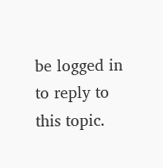be logged in to reply to this topic.